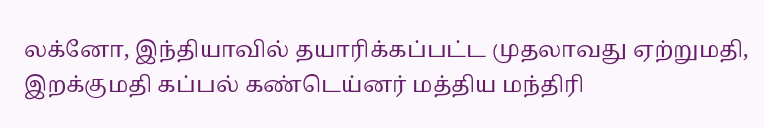லக்னோ, இந்தியாவில் தயாரிக்கப்பட்ட முதலாவது ஏற்றுமதி, இறக்குமதி கப்பல் கண்டெய்னர் மத்திய மந்திரி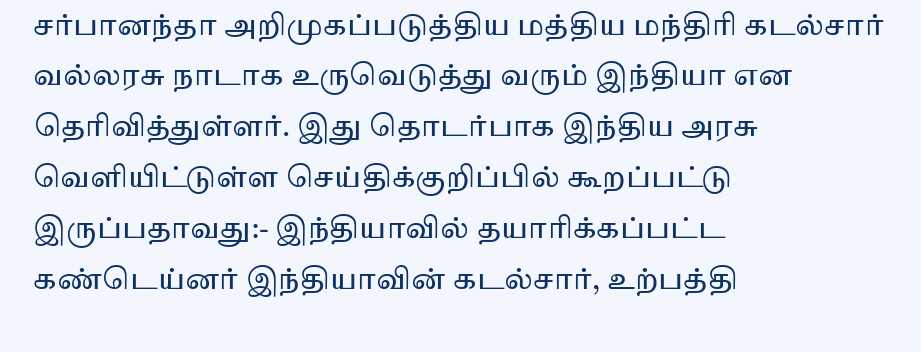சர்பானந்தா அறிமுகப்படுத்திய மத்திய மந்திரி கடல்சார் வல்லரசு நாடாக உருவெடுத்து வரும் இந்தியா என தெரிவித்துள்ளர். இது தொடர்பாக இந்திய அரசு வெளியிட்டுள்ள செய்திக்குறிப்பில் கூறப்பட்டு இருப்பதாவது:- இந்தியாவில் தயாரிக்கப்பட்ட கண்டெய்னர் இந்தியாவின் கடல்சார், உற்பத்தி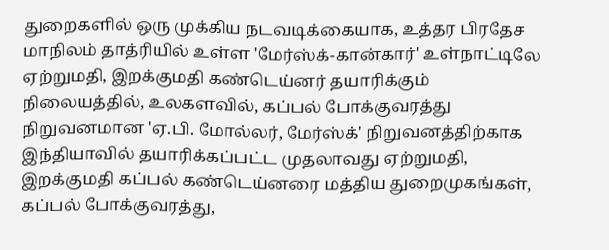துறைகளில் ஒரு முக்கிய நடவடிக்கையாக, உத்தர பிரதேச மாநிலம் தாத்ரியில் உள்ள 'மேர்ஸ்க்-கான்கார்' உள்நாட்டிலே ஏற்றுமதி, இறக்குமதி கண்டெய்னர் தயாரிக்கும் நிலையத்தில், உலகளவில், கப்பல் போக்குவரத்து நிறுவனமான 'ஏ.பி. மோல்லர், மேர்ஸ்க்' நிறுவனத்திற்காக இந்தியாவில் தயாரிக்கப்பட்ட முதலாவது ஏற்றுமதி, இறக்குமதி கப்பல் கண்டெய்னரை மத்திய துறைமுகங்கள், கப்பல் போக்குவரத்து,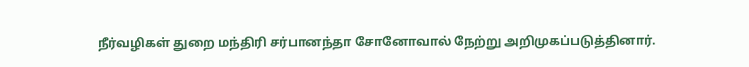நீர்வழிகள் துறை மந்திரி சர்பானந்தா சோனோவால் நேற்று அறிமுகப்படுத்தினார்.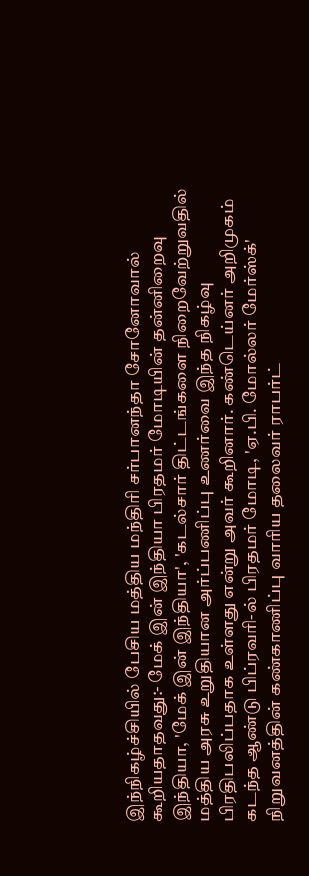இந்நிகழ்ச்சியில் பேசிய மத்திய மந்திரி சர்பானந்தா சோனோவால் கூறியதாதவது:- மேக் இன் இந்தியா பிரதமர் மோடியின் தன்னிறைவு இந்தியா, 'மேக் இன் இந்தியா', 'கடல்சார் திட்டங்களை நிறைவேற்றுவதில் மத்திய அரசு உறுதியான அர்ப்பணிப்பு உணர்வை இந்த நிகழ்வு பிரதிபலிப்பதாக உள்ளது என்று அவர் கூறினார். கண்டெய்னர் அறிமுகம் கடந்த ஆண்டு பிப்ரவரி-ல் பிரதமர் மோடி, 'ஏ.பி. மோல்லர் மேர்ஸ்க்' நிறுவனத்தின் கண்காணிப்பு வாரிய தலைவர் ராபர்ட்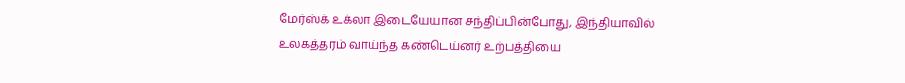மேர்ஸ்க் உக்லா இடையேயான சந்திப்பின்போது, இந்தியாவில் உலகத்தரம் வாய்ந்த கண்டெய்னர் உற்பத்தியை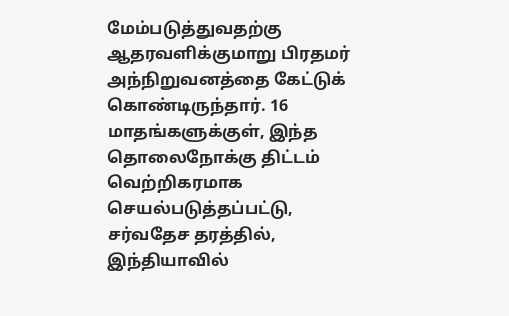மேம்படுத்துவதற்கு ஆதரவளிக்குமாறு பிரதமர் அந்நிறுவனத்தை கேட்டுக் கொண்டிருந்தார். 16 மாதங்களுக்குள், இந்த தொலைநோக்கு திட்டம் வெற்றிகரமாக செயல்படுத்தப்பட்டு, சர்வதேச தரத்தில், இந்தியாவில்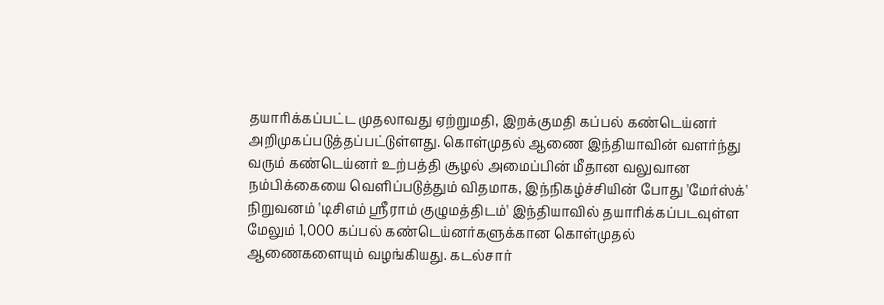தயாரிக்கப்பட்ட முதலாவது ஏற்றுமதி, இறக்குமதி கப்பல் கண்டெய்னர் அறிமுகப்படுத்தப்பட்டுள்ளது. கொள்முதல் ஆணை இந்தியாவின் வளர்ந்து வரும் கண்டெய்னர் உற்பத்தி சூழல் அமைப்பின் மீதான வலுவான நம்பிக்கையை வெளிப்படுத்தும் விதமாக, இந்நிகழ்ச்சியின் போது 'மேர்ஸ்க்' நிறுவனம் 'டிசிஎம் ஶ்ரீராம் குழுமத்திடம்' இந்தியாவில் தயாரிக்கப்படவுள்ள மேலும் 1,000 கப்பல் கண்டெய்னர்களுக்கான கொள்முதல் ஆணைகளையும் வழங்கியது. கடல்சார்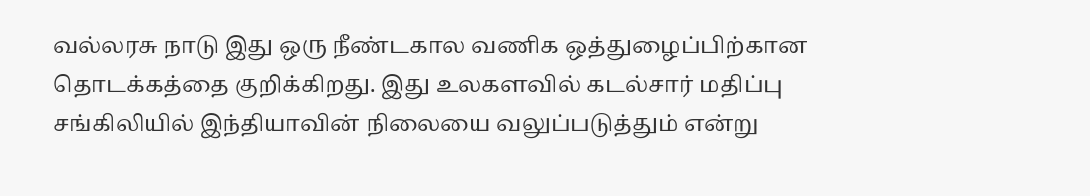வல்லரசு நாடு இது ஒரு நீண்டகால வணிக ஒத்துழைப்பிற்கான தொடக்கத்தை குறிக்கிறது. இது உலகளவில் கடல்சார் மதிப்பு சங்கிலியில் இந்தியாவின் நிலையை வலுப்படுத்தும் என்று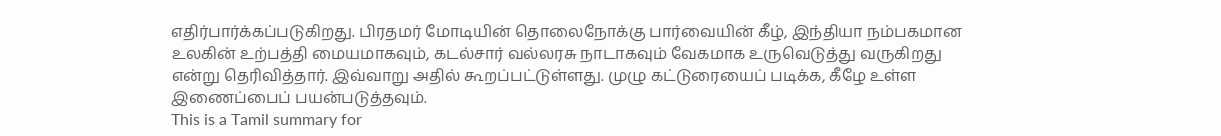எதிர்பார்க்கப்படுகிறது. பிரதமர் மோடியின் தொலைநோக்கு பார்வையின் கீழ், இந்தியா நம்பகமான உலகின் உற்பத்தி மையமாகவும், கடல்சார் வல்லரசு நாடாகவும் வேகமாக உருவெடுத்து வருகிறது என்று தெரிவித்தார். இவ்வாறு அதில் கூறப்பட்டுள்ளது. முழு கட்டுரையைப் படிக்க, கீழே உள்ள இணைப்பைப் பயன்படுத்தவும்.
This is a Tamil summary for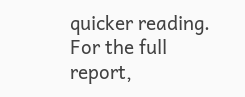quicker reading. For the full report,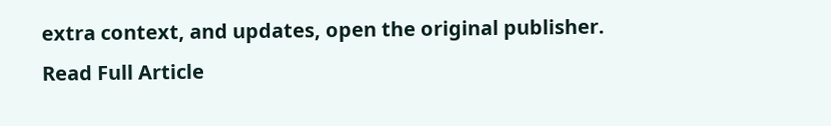extra context, and updates, open the original publisher.
Read Full Article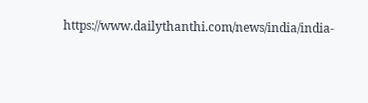https://www.dailythanthi.com/news/india/india-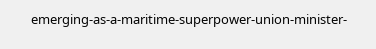emerging-as-a-maritime-superpower-union-minister-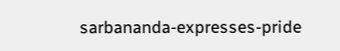sarbananda-expresses-pride